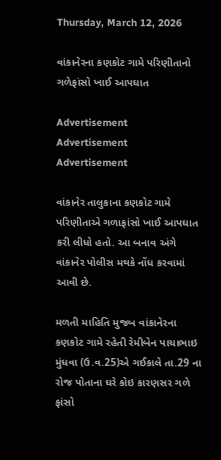Thursday, March 12, 2026

વાંકાનેરના કણકોટ ગામે પરિણીતાનો ગળેફાંસો ખાઈ આપઘાત

Advertisement
Advertisement
Advertisement

વાંકાનેર તાલુકાના કણકોટ ગામે પરિણીતાએ ગળાફાંસો ખાઈ આપઘાત કરી લીધો હતો. આ બનાવ અંગે વાંકાનેર પોલીસ મથકે નોંધ કરવામાં આવી છે.

મળતી માહિતિ મુજબ વાંકાનેરના કણકોટ ગામે રહેતી રેમીબેન પાચાભાઇ મુંધવા (ઉ.વ.25)એ ગઈકાલે તા.29 ના રોજ પોતાના ઘરે કોઇ કારણસર ગળે ફાંસો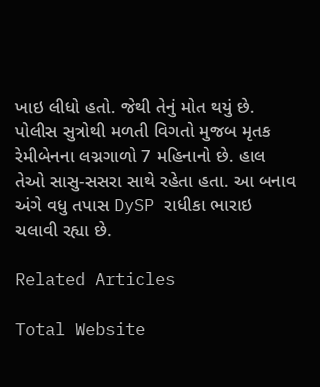ખાઇ લીધો હતો. જેથી તેનું મોત થયું છે. પોલીસ સુત્રોથી મળતી વિગતો મુજબ મૃતક રેમીબેનના લગ્નગાળો 7 મહિનાનો છે. હાલ તેઓ સાસુ-સસરા સાથે રહેતા હતા. આ બનાવ અંગે વધુ તપાસ DySP રાધીકા ભારાઇ ચલાવી રહ્યા છે.

Related Articles

Total Website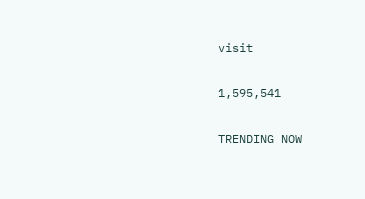visit

1,595,541

TRENDING NOW